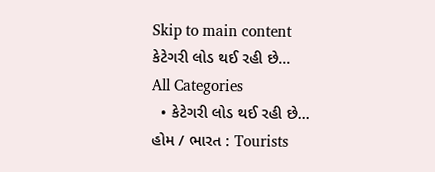Skip to main content
કેટેગરી લોડ થઈ રહી છે...
All Categories
  • કેટેગરી લોડ થઈ રહી છે...
હોમ / ભારત : Tourists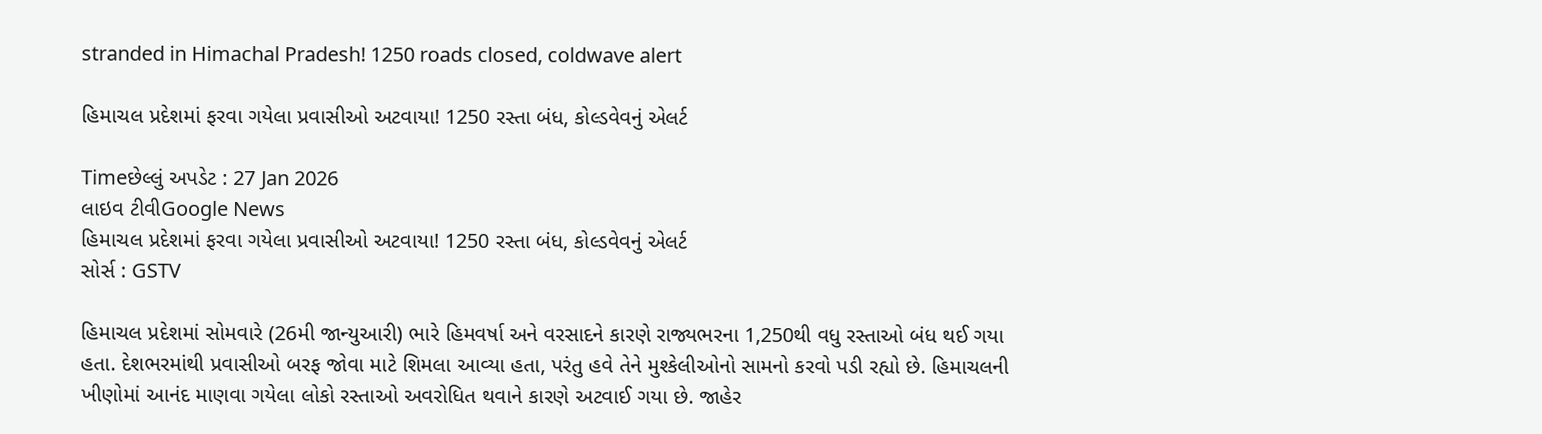stranded in Himachal Pradesh! 1250 roads closed, coldwave alert

હિમાચલ પ્રદેશમાં ફરવા ગયેલા પ્રવાસીઓ અટવાયા! 1250 રસ્તા બંધ, કોલ્ડવેવનું એલર્ટ

Timeછેલ્લું અપડેટ : 27 Jan 2026
લાઇવ ટીવીGoogle News
હિમાચલ પ્રદેશમાં ફરવા ગયેલા પ્રવાસીઓ અટવાયા! 1250 રસ્તા બંધ, કોલ્ડવેવનું એલર્ટ
સોર્સ : GSTV

હિમાચલ પ્રદેશમાં સોમવારે (26મી જાન્યુઆરી) ભારે હિમવર્ષા અને વરસાદને કારણે રાજ્યભરના 1,250થી વધુ રસ્તાઓ બંધ થઈ ગયા હતા. દેશભરમાંથી પ્રવાસીઓ બરફ જોવા માટે શિમલા આવ્યા હતા, પરંતુ હવે તેને મુશ્કેલીઓનો સામનો કરવો પડી રહ્યો છે. હિમાચલની ખીણોમાં આનંદ માણવા ગયેલા લોકો રસ્તાઓ અવરોધિત થવાને કારણે અટવાઈ ગયા છે. જાહેર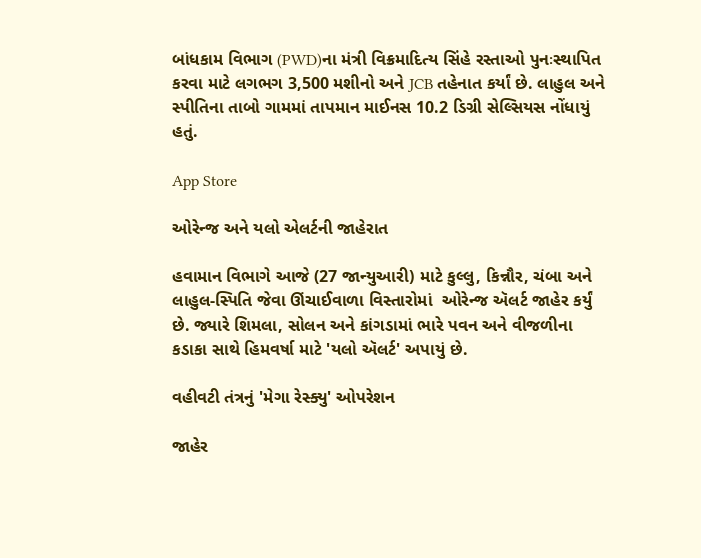બાંધકામ વિભાગ (PWD)ના મંત્રી વિક્રમાદિત્ય સિંહે રસ્તાઓ પુનઃસ્થાપિત કરવા માટે લગભગ 3,500 મશીનો અને JCB તહેનાત કર્યાં છે. લાહુલ અને સ્પીતિના તાબો ગામમાં તાપમાન માઈનસ 10.2 ડિગ્રી સેલ્સિયસ નોંધાયું હતું.

App Store

ઓરેન્જ અને યલો એલર્ટની જાહેરાત

હવામાન વિભાગે આજે (27 જાન્યુઆરી) માટે કુલ્લુ, કિન્નૌર, ચંબા અને લાહુલ-સ્પિતિ જેવા ઊંચાઈવાળા વિસ્તારોમાં  ઓરેન્જ ઍલર્ટ જાહેર કર્યું છે. જ્યારે શિમલા, સોલન અને કાંગડામાં ભારે પવન અને વીજળીના કડાકા સાથે હિમવર્ષા માટે 'યલો ઍલર્ટ' અપાયું છે.

વહીવટી તંત્રનું 'મેગા રેસ્ક્યુ' ઓપરેશન

જાહેર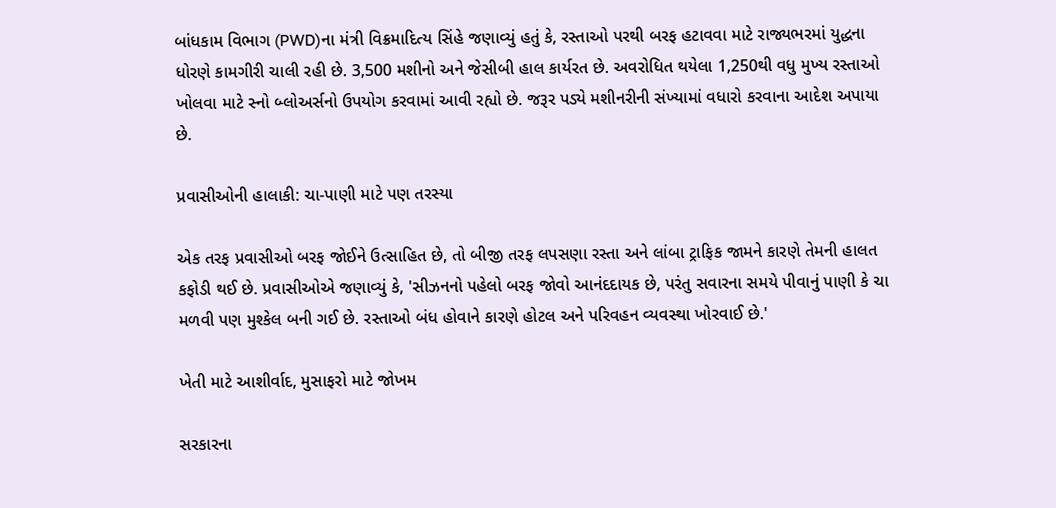બાંધકામ વિભાગ (PWD)ના મંત્રી વિક્રમાદિત્ય સિંહે જણાવ્યું હતું કે, રસ્તાઓ પરથી બરફ હટાવવા માટે રાજ્યભરમાં યુદ્ધના ધોરણે કામગીરી ચાલી રહી છે. 3,500 મશીનો અને જેસીબી હાલ કાર્યરત છે. અવરોધિત થયેલા 1,250થી વધુ મુખ્ય રસ્તાઓ ખોલવા માટે સ્નો બ્લોઅર્સનો ઉપયોગ કરવામાં આવી રહ્યો છે. જરૂર પડ્યે મશીનરીની સંખ્યામાં વધારો કરવાના આદેશ અપાયા છે.

પ્રવાસીઓની હાલાકી: ચા-પાણી માટે પણ તરસ્યા

એક તરફ પ્રવાસીઓ બરફ જોઈને ઉત્સાહિત છે, તો બીજી તરફ લપસણા રસ્તા અને લાંબા ટ્રાફિક જામને કારણે તેમની હાલત કફોડી થઈ છે. પ્રવાસીઓએ જણાવ્યું કે, 'સીઝનનો પહેલો બરફ જોવો આનંદદાયક છે, પરંતુ સવારના સમયે પીવાનું પાણી કે ચા મળવી પણ મુશ્કેલ બની ગઈ છે. રસ્તાઓ બંધ હોવાને કારણે હોટલ અને પરિવહન વ્યવસ્થા ખોરવાઈ છે.'

ખેતી માટે આશીર્વાદ, મુસાફરો માટે જોખમ

સરકારના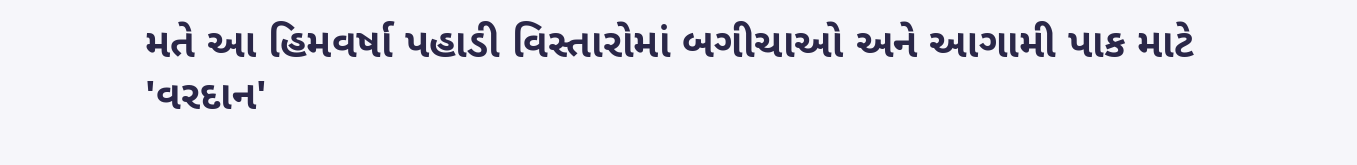મતે આ હિમવર્ષા પહાડી વિસ્તારોમાં બગીચાઓ અને આગામી પાક માટે 'વરદાન'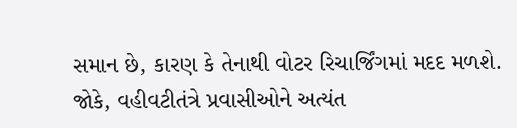સમાન છે, કારણ કે તેનાથી વોટર રિચાર્જિંગમાં મદદ મળશે. જોકે, વહીવટીતંત્રે પ્રવાસીઓને અત્યંત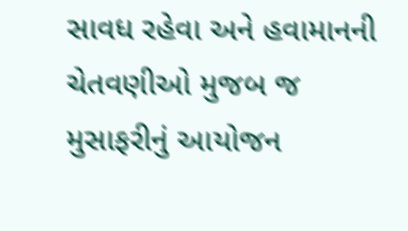સાવધ રહેવા અને હવામાનની ચેતવણીઓ મુજબ જ મુસાફરીનું આયોજન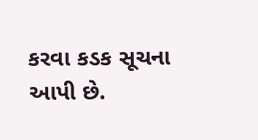કરવા કડક સૂચના આપી છે.